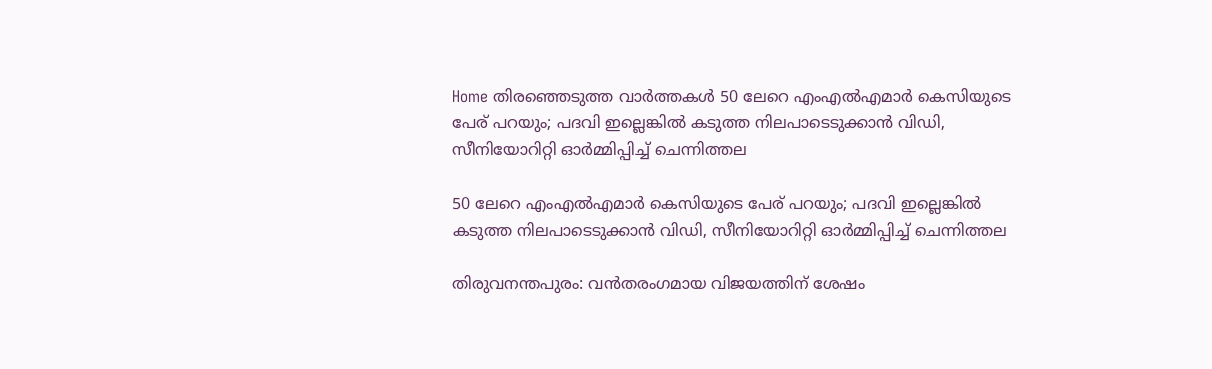Home തിരഞ്ഞെടുത്ത വാർത്തകൾ 50 ലേറെ എംഎല്‍എമാര്‍ കെസിയുടെ പേര് പറയും; പദവി ഇല്ലെങ്കില്‍ കടുത്ത നിലപാടെടുക്കാൻ വിഡി, സീനിയോറിറ്റി ഓര്‍മ്മിപ്പിച്ച്‌ ചെന്നിത്തല

50 ലേറെ എംഎല്‍എമാര്‍ കെസിയുടെ പേര് പറയും; പദവി ഇല്ലെങ്കില്‍ കടുത്ത നിലപാടെടുക്കാൻ വിഡി, സീനിയോറിറ്റി ഓര്‍മ്മിപ്പിച്ച്‌ ചെന്നിത്തല

തിരുവനന്തപുരം: വൻതരംഗമായ വിജയത്തിന് ശേഷം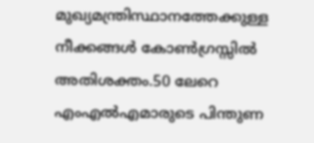മുഖ്യമന്ത്രിസ്ഥാനത്തേക്കുള്ള നീക്കങ്ങള്‍ കോണ്‍ഗ്രസ്സില്‍ അതിശക്തം.50 ലേറെ എംഎല്‍എമാരുടെ പിന്തുണ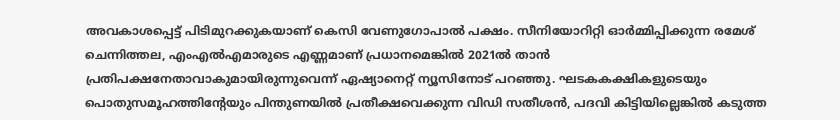അവകാശപ്പെട്ട് പിടിമുറക്കുകയാണ് കെസി വേണുഗോപാല്‍ പക്ഷം. സീനിയോറിറ്റി ഓർമ്മിപ്പിക്കുന്ന രമേശ് ചെന്നിത്തല, എംഎല്‍എമാരുടെ എണ്ണമാണ് പ്രധാനമെങ്കില്‍ 2021ല്‍ താൻ പ്രതിപക്ഷനേതാവാകുമായിരുന്നുവെന്ന് ഏഷ്യാനെറ്റ് ന്യൂസിനോട് പറഞ്ഞു. ഘടകകക്ഷികളുടെയും പൊതുസമൂഹത്തിന്റേയും പിന്തുണയില്‍ പ്രതീക്ഷവെക്കുന്ന വിഡി സതീശൻ, പദവി കിട്ടിയില്ലെങ്കില്‍ കടുത്ത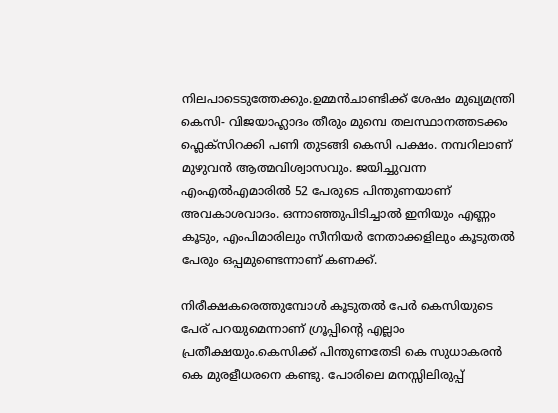നിലപാടെടുത്തേക്കും.ഉമ്മൻചാണ്ടിക്ക് ശേഷം മുഖ്യമന്ത്രി കെസി- വിജയാഹ്ലാദം തീരും മുമ്പെ തലസ്ഥാനത്തടക്കം ഫ്ലെക്സിറക്കി പണി തുടങ്ങി കെസി പക്ഷം. നമ്പറിലാണ് മുഴുവൻ ആത്മവിശ്വാസവും. ജയിച്ചുവന്ന എംഎല്‍എമാരില്‍ 52 പേരുടെ പിന്തുണയാണ് അവകാശവാദം. ഒന്നാഞ്ഞുപിടിച്ചാല്‍ ഇനിയും എണ്ണം കൂടും, എംപിമാരിലും സീനിയർ നേതാക്കളിലും കൂടുതല്‍ പേരും ഒപ്പമുണ്ടെന്നാണ് കണക്ക്.

നിരീക്ഷകരെത്തുമ്പോള്‍ കൂടുതല്‍ പേർ കെസിയുടെ പേര് പറയുമെന്നാണ് ഗ്രൂപ്പിൻ്റെ എല്ലാം പ്രതീക്ഷയും.കെസിക്ക് പിന്തുണതേടി കെ സുധാകരൻ കെ മുരളീധരനെ കണ്ടു. പോരിലെ മനസ്സിലിരുപ്പ്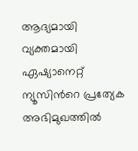ആദ്യമായി വ്യക്തമായി ഏഷ്യാനെറ്റ് ന്യൂസിൻറെ പ്രത്യേക അഭിമുഖത്തില്‍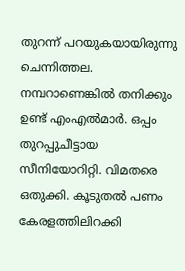തുറന്ന് പറയുകയായിരുന്നു ചെന്നിത്തല. നമ്പറാണെങ്കില്‍ തനിക്കും ഉണ്ട് എംഎല്‍മാർ. ഒപ്പം തുറപ്പുചീട്ടായ സീനിയോറിറ്റി. വിമതരെ ഒതുക്കി. കൂടുതല്‍ പണം കേരളത്തിലിറക്കി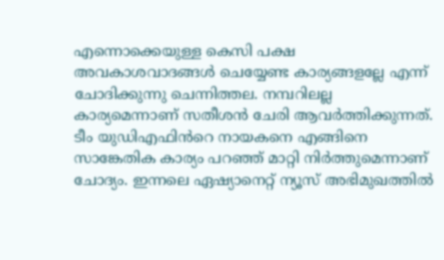എന്നൊക്കെയുള്ള കെസി പക്ഷ അവകാശവാദങ്ങള്‍ ചെയ്യേണ്ട കാര്യങ്ങളല്ലേ എന്ന് ചോദിക്കുന്നു ചെന്നിത്തല. നമ്പറിലല്ല കാര്യമെന്നാണ് സതീശൻ ചേരി ആവർത്തിക്കുന്നത്. ടീം യുഡിഎഫിൻറെ നായകനെ എങ്ങിനെ സാങ്കേതിക കാര്യം പറഞ്ഞ് മാറ്റി നിർത്തുമെന്നാണ് ചോദ്യം. ഇന്നലെ ഏഷ്യാനെറ്റ് ന്യൂസ് അഭിമുഖത്തില്‍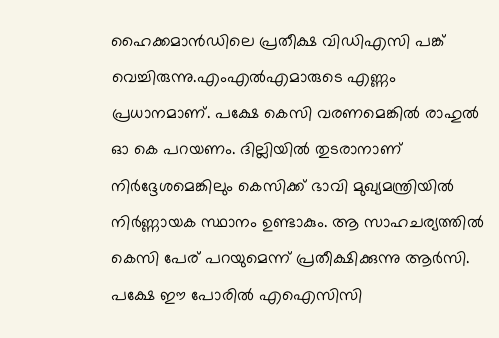ഹൈക്കമാൻഡിലെ പ്രതീക്ഷ വിഡിഎസി പങ്ക് വെച്ചിരുന്നു.എംഎല്‍എമാരുടെ എണ്ണം പ്രധാനമാണ്. പക്ഷേ കെസി വരണമെങ്കില്‍ രാഹുല്‍ ഓ കെ പറയണം. ദില്ലിയില്‍ തുടരാനാണ് നിർദ്ദേശമെങ്കിലും കെസിക്ക് ഭാവി മുഖ്യമന്ത്രിയില്‍ നിർണ്ണായക സ്ഥാനം ഉണ്ടാകും. ആ സാഹചര്യത്തില്‍ കെസി പേര് പറയുമെന്ന് പ്രതീക്ഷിക്കുന്നു ആർസി. പക്ഷേ ഈ പോരില്‍ എഐസിസി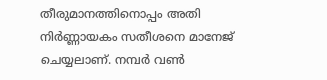തീരുമാനത്തിനൊപ്പം അതി നിർണ്ണായകം സതീശനെ മാനേജ് ചെയ്യലാണ്. നമ്പർ വണ്‍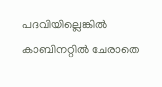പദവിയില്ലെങ്കില്‍ കാബിനറ്റില്‍ ചേരാതെ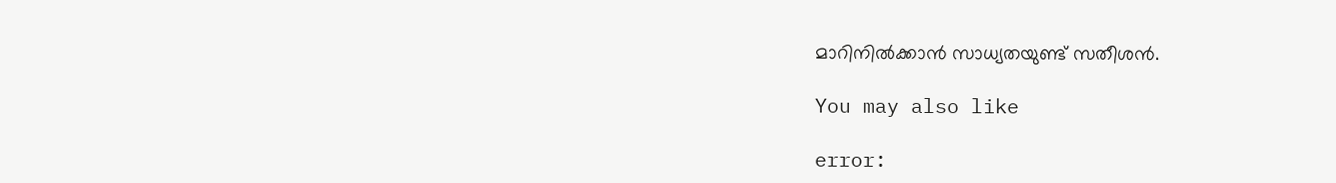മാറിനില്‍ക്കാൻ സാധ്യതയുണ്ട് സതീശൻ.

You may also like

error: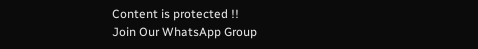Content is protected !!
Join Our WhatsApp Group